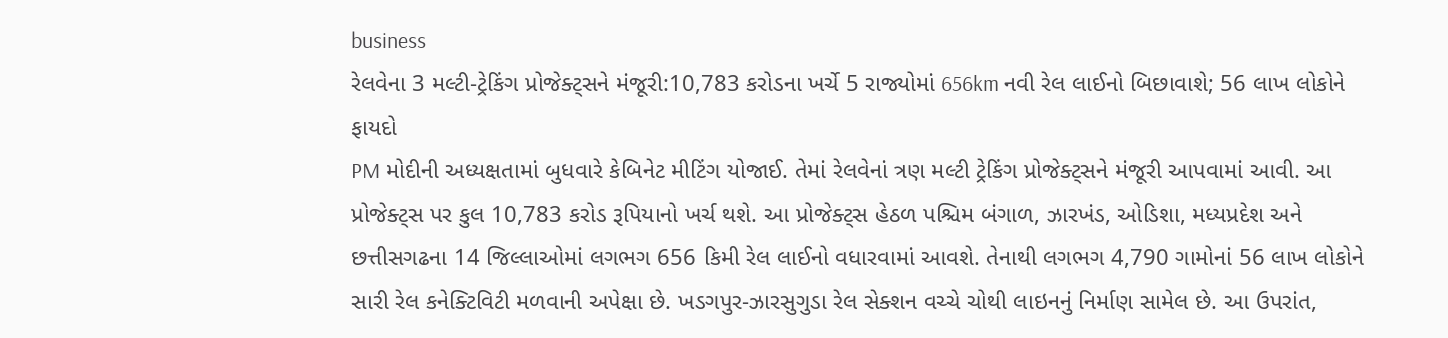business
રેલવેના 3 મલ્ટી-ટ્રેકિંગ પ્રોજેક્ટ્સને મંજૂરી:10,783 કરોડના ખર્ચે 5 રાજ્યોમાં 656km નવી રેલ લાઈનો બિછાવાશે; 56 લાખ લોકોને ફાયદો
PM મોદીની અધ્યક્ષતામાં બુધવારે કેબિનેટ મીટિંગ યોજાઈ. તેમાં રેલવેનાં ત્રણ મલ્ટી ટ્રેકિંગ પ્રોજેક્ટ્સને મંજૂરી આપવામાં આવી. આ પ્રોજેક્ટ્સ પર કુલ 10,783 કરોડ રૂપિયાનો ખર્ચ થશે. આ પ્રોજેક્ટ્સ હેઠળ પશ્ચિમ બંગાળ, ઝારખંડ, ઓડિશા, મધ્યપ્રદેશ અને છત્તીસગઢના 14 જિલ્લાઓમાં લગભગ 656 કિમી રેલ લાઈનો વધારવામાં આવશે. તેનાથી લગભગ 4,790 ગામોનાં 56 લાખ લોકોને સારી રેલ કનેક્ટિવિટી મળવાની અપેક્ષા છે. ખડગપુર-ઝારસુગુડા રેલ સેક્શન વચ્ચે ચોથી લાઇનનું નિર્માણ સામેલ છે. આ ઉપરાંત,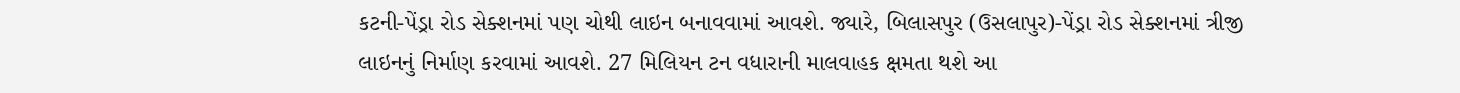કટની-પેંડ્રા રોડ સેક્શનમાં પણ ચોથી લાઇન બનાવવામાં આવશે. જ્યારે, બિલાસપુર (ઉસલાપુર)-પેંડ્રા રોડ સેક્શનમાં ત્રીજી લાઇનનું નિર્માણ કરવામાં આવશે. 27 મિલિયન ટન વધારાની માલવાહક ક્ષમતા થશે આ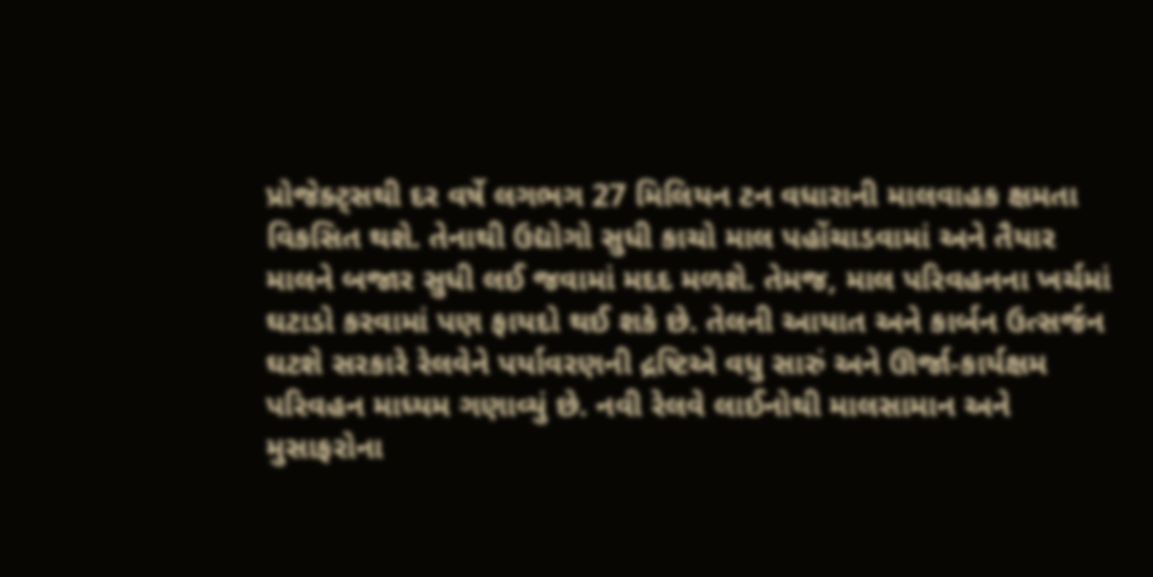પ્રોજેક્ટ્સથી દર વર્ષે લગભગ 27 મિલિયન ટન વધારાની માલવાહક ક્ષમતા વિકસિત થશે. તેનાથી ઉદ્યોગો સુધી કાચો માલ પહોંચાડવામાં અને તૈયાર માલને બજાર સુધી લઈ જવામાં મદદ મળશે. તેમજ, માલ પરિવહનના ખર્ચમાં ઘટાડો કરવામાં પણ ફાયદો થઈ શકે છે. તેલની આયાત અને કાર્બન ઉત્સર્જન ઘટશે સરકારે રેલવેને પર્યાવરણની દ્રષ્ટિએ વધુ સારું અને ઊર્જા-કાર્યક્ષમ પરિવહન માધ્યમ ગણાવ્યું છે. નવી રેલવે લાઈનોથી માલસામાન અને મુસાફરોના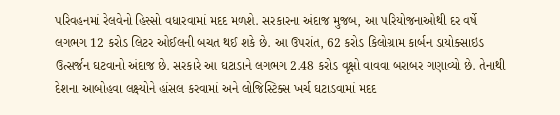પરિવહનમાં રેલવેનો હિસ્સો વધારવામાં મદદ મળશે. સરકારના અંદાજ મુજબ, આ પરિયોજનાઓથી દર વર્ષે લગભગ 12 કરોડ લિટર ઓઈલની બચત થઈ શકે છે. આ ઉપરાંત, 62 કરોડ કિલોગ્રામ કાર્બન ડાયોક્સાઇડ ઉત્સર્જન ઘટવાનો અંદાજ છે. સરકારે આ ઘટાડાને લગભગ 2.48 કરોડ વૃક્ષો વાવવા બરાબર ગણાવ્યો છે. તેનાથી દેશના આબોહવા લક્ષ્યોને હાંસલ કરવામાં અને લોજિસ્ટિક્સ ખર્ચ ઘટાડવામાં મદદ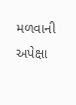મળવાની અપેક્ષા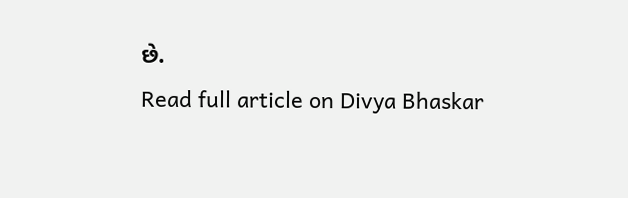છે.
Read full article on Divya Bhaskar